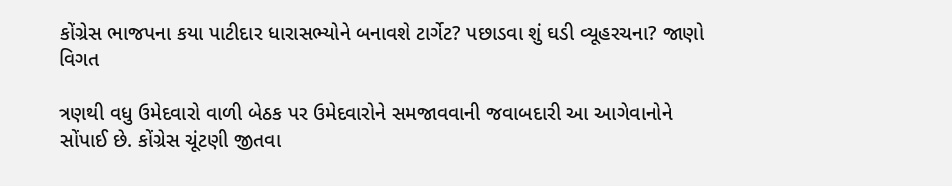કોંગ્રેસ ભાજપના કયા પાટીદાર ધારાસભ્યોને બનાવશે ટાર્ગેટ? પછાડવા શું ઘડી વ્યૂહરચના? જાણો વિગત

ત્રણથી વધુ ઉમેદવારો વાળી બેઠક પર ઉમેદવારોને સમજાવવાની જવાબદારી આ આગેવાનોને સોંપાઈ છે. કોંગ્રેસ ચૂંટણી જીતવા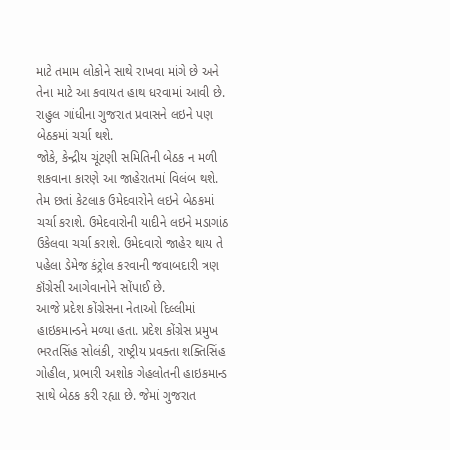માટે તમામ લોકોને સાથે રાખવા માંગે છે અને તેના માટે આ કવાયત હાથ ધરવામાં આવી છે. રાહુલ ગાંધીના ગુજરાત પ્રવાસને લઇને પણ બેઠકમાં ચર્ચા થશે.
જોકે, કેન્દ્રીય ચૂંટણી સમિતિની બેઠક ન મળી શકવાના કારણે આ જાહેરાતમાં વિલંબ થશે. તેમ છતાં કેટલાક ઉમેદવારોને લઇને બેઠકમાં ચર્ચા કરાશે. ઉમેદવારોની યાદીને લઇને મડાગાંઠ ઉકેલવા ચર્ચા કરાશે. ઉમેદવારો જાહેર થાય તે પહેલા ડેમેજ કંટ્રોલ કરવાની જવાબદારી ત્રણ કૉંગ્રેસી આગેવાનોને સોંપાઈ છે.
આજે પ્રદેશ કોંગ્રેસના નેતાઓ દિલ્લીમાં હાઇકમાન્ડને મળ્યા હતા. પ્રદેશ કોંગ્રેસ પ્રમુખ ભરતસિંહ સોલંકી, રાષ્ટ્રીય પ્રવક્તા શક્તિસિંહ ગોહીલ, પ્રભારી અશોક ગેહલોતની હાઇકમાન્ડ સાથે બેઠક કરી રહ્યા છે. જેમાં ગુજરાત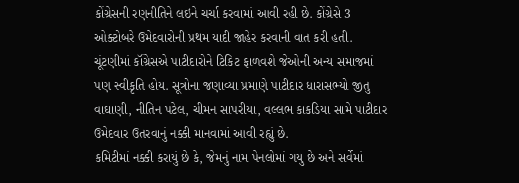કોંગ્રેસની રણનીતિને લઇને ચર્ચા કરવામાં આવી રહી છે. કોંગ્રેસે 3 ઓક્ટોબરે ઉમેદવારોની પ્રથમ યાદી જાહેર કરવાની વાત કરી હતી.
ચૂંટણીમાં કૉંગ્રેસએ પાટીદારોને ટિકિટ ફાળવશે જેઓની અન્ય સમાજમાં પણ સ્વીકૃતિ હોય. સૂત્રોના જણાવ્યા પ્રમાણે પાટીદાર ધારાસભ્યો જીતુ વાઘાણી, નીતિન પટેલ, ચીમન સાપરીયા, વલ્લભ કાકડિયા સામે પાટીદાર ઉમેદવાર ઉતરવાનું નક્કી માનવામાં આવી રહ્યું છે.
કમિટીમાં નક્કી કરાયું છે કે, જેમનું નામ પેનલોમાં ગયુ છે અને સર્વેમાં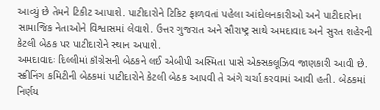આવ્યું છે તેમને ટિકીટ આપાશે. પાટીદારોને ટિકિટ ફાળવતાં પહેલા આંદોલનકારીઓ અને પાટીદારોના સામાજિક નેતાઓને વિશ્વાસમાં લેવાશે. ઉત્તર ગુજરાત અને સૌરાષ્ટ્ર સાથે અમદાવાદ અને સુરત શહેરની કેટલી બેઠક પર પાટીદારોને સ્થાન અપાશે.
અમદાવાદઃ દિલ્લીમાં કૉંગ્રેસની બેઠકને લઈ એબીપી અસ્મિતા પાસે એક્સકલૂઝિવ જાણકારી આવી છે. સ્ક્રીનિંગ કમિટીની બેઠકમાં પાટીદારોને કેટલી બેઠક આપવી તે અંગે ચર્ચા કરવામાં આવી હતી. બેઠકમાં નિર્ણય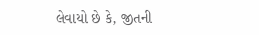લેવાયો છે કે, જીતની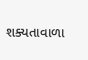શક્યતાવાળા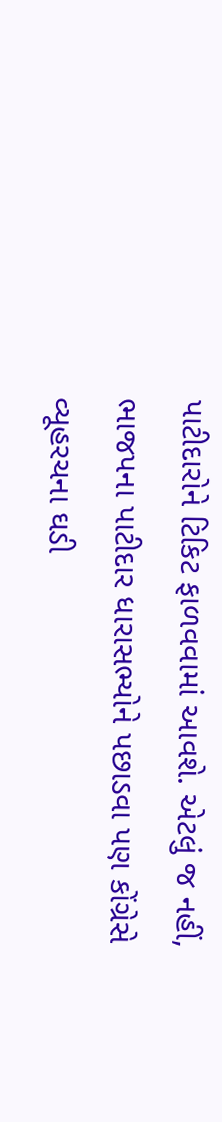પાટીદારોને ટિકિટ ફાળવવામાં આવશે. એટલું જ નહીં, ભાજપના પાટીદાર ધારાસભ્યોને પછાડવા પણ કોંગ્રેસે વ્યૂહરચના ઘડી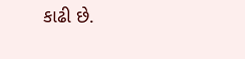કાઢી છે.